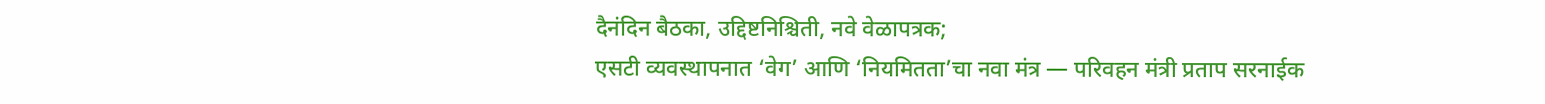दैनंदिन बैठका, उद्दिष्टनिश्चिती, नवे वेळापत्रक;
एसटी व्यवस्थापनात ‘वेग’ आणि ‘नियमितता’चा नवा मंत्र — परिवहन मंत्री प्रताप सरनाईक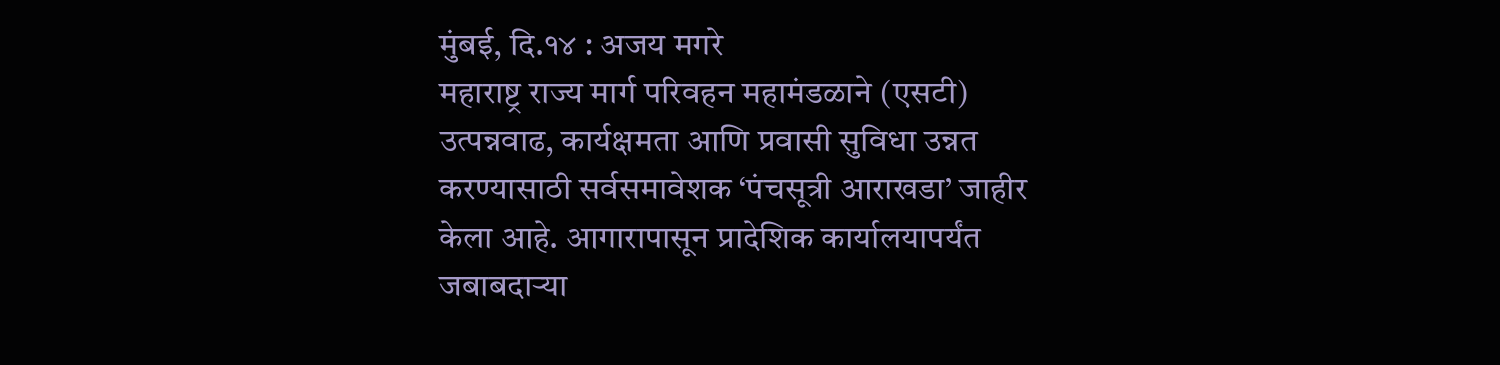मुंबई, दि.१४ : अजय मगरे
महाराष्ट्र राज्य मार्ग परिवहन महामंडळाने (एसटी) उत्पन्नवाढ, कार्यक्षमता आणि प्रवासी सुविधा उन्नत करण्यासाठी सर्वसमावेशक ‘पंचसूत्री आराखडा’ जाहीर केला आहे. आगारापासून प्रादेशिक कार्यालयापर्यंत जबाबदाऱ्या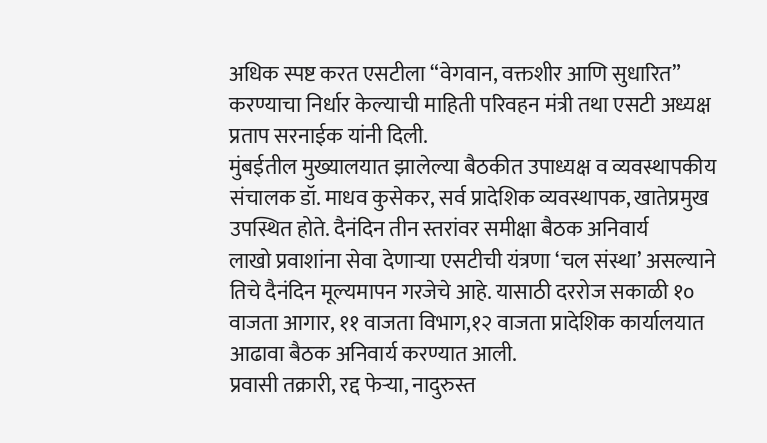अधिक स्पष्ट करत एसटीला “वेगवान, वक्तशीर आणि सुधारित” करण्याचा निर्धार केल्याची माहिती परिवहन मंत्री तथा एसटी अध्यक्ष प्रताप सरनाईक यांनी दिली.
मुंबईतील मुख्यालयात झालेल्या बैठकीत उपाध्यक्ष व व्यवस्थापकीय संचालक डॉ. माधव कुसेकर, सर्व प्रादेशिक व्यवस्थापक, खातेप्रमुख उपस्थित होते. दैनंदिन तीन स्तरांवर समीक्षा बैठक अनिवार्य
लाखो प्रवाशांना सेवा देणाऱ्या एसटीची यंत्रणा ‘चल संस्था’ असल्याने तिचे दैनंदिन मूल्यमापन गरजेचे आहे. यासाठी दररोज सकाळी १० वाजता आगार, ११ वाजता विभाग,१२ वाजता प्रादेशिक कार्यालयात
आढावा बैठक अनिवार्य करण्यात आली.
प्रवासी तक्रारी, रद्द फेऱ्या, नादुरुस्त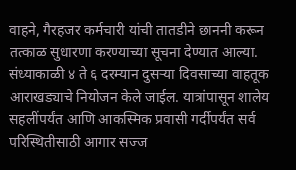वाहने, गैरहजर कर्मचारी यांची तातडीने छाननी करून तत्काळ सुधारणा करण्याच्या सूचना देण्यात आल्या.
संध्याकाळी ४ ते ६ दरम्यान दुसऱ्या दिवसाच्या वाहतूक आराखड्याचे नियोजन केले जाईल. यात्रांपासून शालेय सहलींपर्यंत आणि आकस्मिक प्रवासी गर्दीपर्यंत सर्व परिस्थितीसाठी आगार सज्ज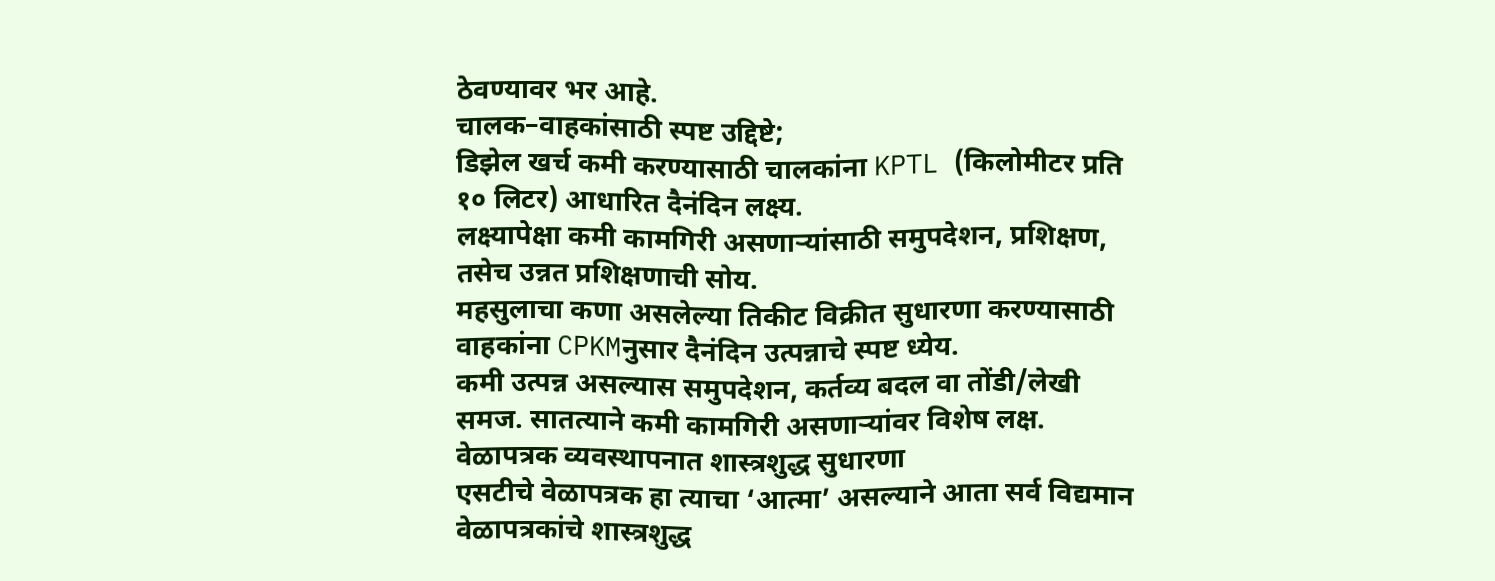ठेवण्यावर भर आहे.
चालक–वाहकांसाठी स्पष्ट उद्दिष्टे;
डिझेल खर्च कमी करण्यासाठी चालकांना KPTL (किलोमीटर प्रति १० लिटर) आधारित दैनंदिन लक्ष्य.
लक्ष्यापेक्षा कमी कामगिरी असणाऱ्यांसाठी समुपदेशन, प्रशिक्षण, तसेच उन्नत प्रशिक्षणाची सोय.
महसुलाचा कणा असलेल्या तिकीट विक्रीत सुधारणा करण्यासाठी वाहकांना CPKMनुसार दैनंदिन उत्पन्नाचे स्पष्ट ध्येय.
कमी उत्पन्न असल्यास समुपदेशन, कर्तव्य बदल वा तोंडी/लेखी समज. सातत्याने कमी कामगिरी असणाऱ्यांवर विशेष लक्ष.
वेळापत्रक व्यवस्थापनात शास्त्रशुद्ध सुधारणा
एसटीचे वेळापत्रक हा त्याचा ‘आत्मा’ असल्याने आता सर्व विद्यमान वेळापत्रकांचे शास्त्रशुद्ध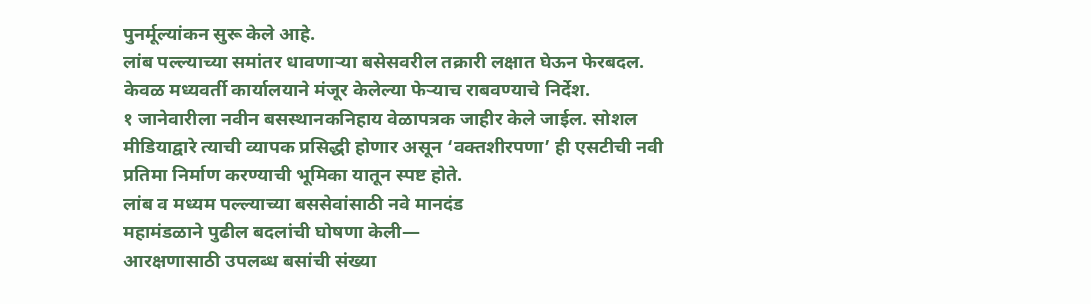पुनर्मूल्यांकन सुरू केले आहे.
लांब पल्ल्याच्या समांतर धावणाऱ्या बसेसवरील तक्रारी लक्षात घेऊन फेरबदल.
केवळ मध्यवर्ती कार्यालयाने मंजूर केलेल्या फेऱ्याच राबवण्याचे निर्देश.
१ जानेवारीला नवीन बसस्थानकनिहाय वेळापत्रक जाहीर केले जाईल. सोशल मीडियाद्वारे त्याची व्यापक प्रसिद्धी होणार असून ‘वक्तशीरपणा’ ही एसटीची नवी प्रतिमा निर्माण करण्याची भूमिका यातून स्पष्ट होते.
लांब व मध्यम पल्ल्याच्या बससेवांसाठी नवे मानदंड
महामंडळाने पुढील बदलांची घोषणा केली—
आरक्षणासाठी उपलब्ध बसांची संख्या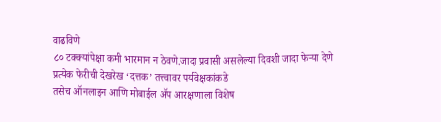वाढविणे
८० टक्क्यांपेक्षा कमी भारमान न ठेवणे.जादा प्रवासी असलेल्या दिवशी जादा फेऱ्या देणे
प्रत्येक फेरीची देखरेख ‘दत्तक’ तत्त्वावर पर्यवेक्षकांकडे
तसेच ऑनलाइन आणि मोबाईल ॲप आरक्षणाला विशेष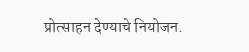प्रोत्साहन देण्याचे नियोजन.